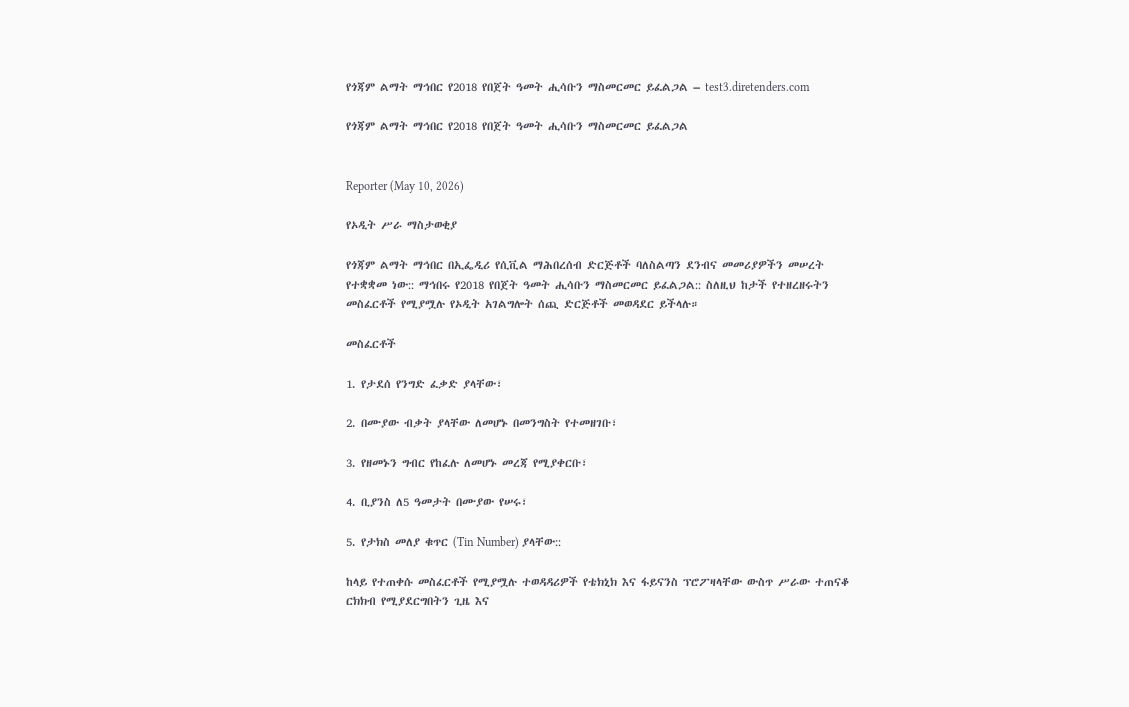የጎጃም ልማት ማኅበር የ2018 የበጀት ዓመት ሒሳቡን ማስመርመር ይፈልጋል – test3.diretenders.com

የጎጃም ልማት ማኅበር የ2018 የበጀት ዓመት ሒሳቡን ማስመርመር ይፈልጋል


Reporter (May 10, 2026)

የኦዲት ሥራ ማስታወቂያ

የጎጃም ልማት ማኅበር በኢፌዲሪ የሲቪል ማሕበረሰብ ድርጅቶች ባለስልጣን ደንብና መመሪያዎችን መሠረት የተቋቋመ ነው:: ማኅበሩ የ2018 የበጀት ዓመት ሒሳቡን ማስመርመር ይፈልጋል:: ስለዚህ ከታች የተዘረዘሩትን መስፈርቶች የሚያሟሉ የኦዲት አገልግሎት ሰጪ ድርጅቶች መወዳደር ይችላሉ።

መስፈርቶች

1. የታደሰ የንግድ ፈቃድ ያላቸው፣

2. በሙያው ብቃት ያላቸው ለመሆኑ በመንግስት የተመዘገቡ፣

3. የዘመኑን ግብር የከፈሉ ለመሆኑ መረጃ የሚያቀርቡ፣

4. ቢያንስ ለ5 ዓመታት በሙያው የሠሩ፣

5. የታክስ መለያ ቁጥር (Tin Number) ያላቸው::

ከላይ የተጠቀሱ መስፈርቶች የሚያሟሉ ተወዳዳሪዎች የቴክኒክ እና ፋይናንስ ፕሮፖዛላቸው ውስጥ ሥራው ተጠናቆ ርክክብ የሚያደርግበትን ጊዜ እና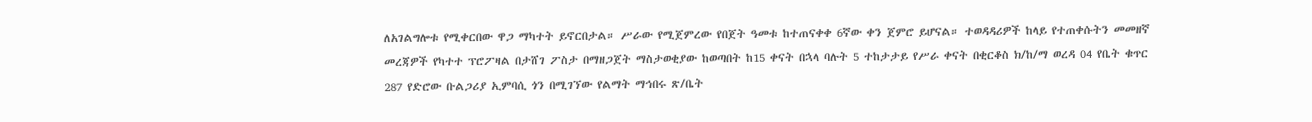ለአገልግሎቱ የሚቀርበው ዋጋ ማካተት ይኖርበታል። ሥራው የሚጀምረው የበጀት ዓመቱ ከተጠናቀቀ 6ኛው ቀን ጀምሮ ይሆናል። ተወዳዳሪዎች ከላይ የተጠቀሱትን መመዘኛ መረጃዎች የካተተ ፕሮፖዛል በታሸገ ፖስታ በማዘጋጀት ማስታወቂያው ከወጣበት ከ15 ቀናት በኋላ ባሉት 5 ተከታታይ የሥራ ቀናት በቂርቆስ ክ/ከ/ማ ወረዳ 04 የቤት ቁጥር 287 የድሮው ቡልጋሪያ ኢምባሲ ጎን በሚገኘው የልማት ማኅበሩ ጽ/ቤት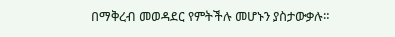በማቅረብ መወዳደር የምትችሉ መሆኑን ያስታውቃሉ።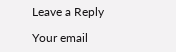Leave a Reply

Your email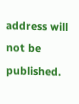address will not be published.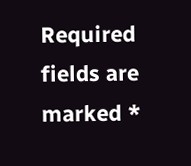Required fields are marked *